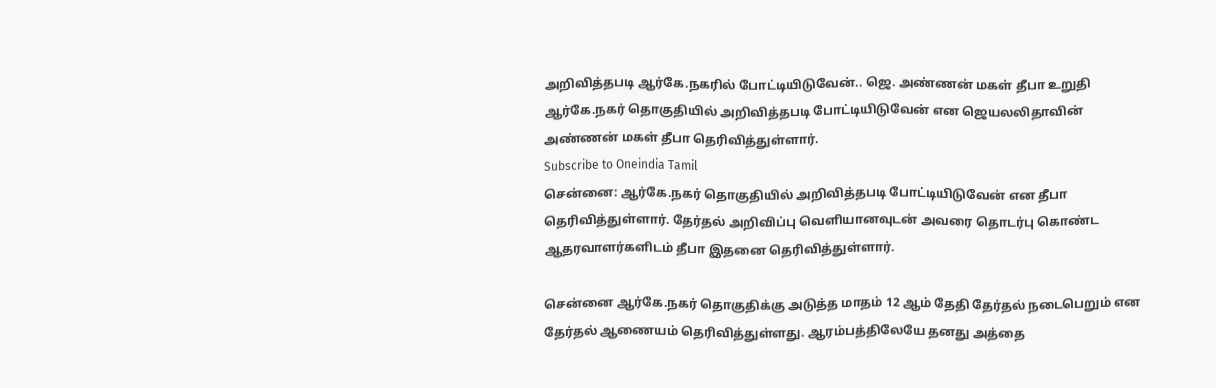அறிவித்தபடி ஆர்கே.நகரில் போட்டியிடுவேன்.. ஜெ. அண்ணன் மகள் தீபா உறுதி
ஆர்கே.நகர் தொகுதியில் அறிவித்தபடி போட்டியிடுவேன் என ஜெயலலிதாவின் அண்ணன் மகள் தீபா தெரிவித்துள்ளார்.
Subscribe to Oneindia Tamil
சென்னை: ஆர்கே.நகர் தொகுதியில் அறிவித்தபடி போட்டியிடுவேன் என தீபா தெரிவித்துள்ளார். தேர்தல் அறிவிப்பு வெளியானவுடன் அவரை தொடர்பு கொண்ட ஆதரவாளர்களிடம் தீபா இதனை தெரிவித்துள்ளார்.

சென்னை ஆர்கே.நகர் தொகுதிக்கு அடுத்த மாதம் 12 ஆம் தேதி தேர்தல் நடைபெறும் என தேர்தல் ஆணையம் தெரிவித்துள்ளது. ஆரம்பத்திலேயே தனது அத்தை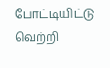போட்டியிட்டு வெற்றி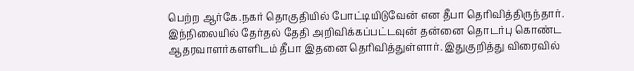பெற்ற ஆர்கே.நகர் தொகுதியில் போட்டியிடுவேன் என தீபா தெரிவித்திருந்தார்.
இந்நிலையில் தேர்தல் தேதி அறிவிக்கப்பட்டவுன் தன்னை தொடர்பு கொண்ட ஆதரவாளர்களளிடம் தீபா இதனை தெரிவித்துள்ளார். இதுகுறித்து விரைவில்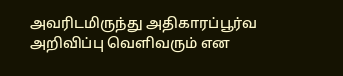அவரிடமிருந்து அதிகாரப்பூர்வ அறிவிப்பு வெளிவரும் என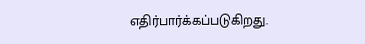எதிர்பார்க்கப்படுகிறது.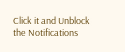Click it and Unblock the Notifications